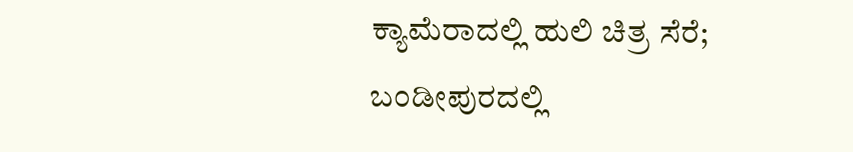ಕ್ಯಾಮೆರಾದಲ್ಲಿ ಹುಲಿ ಚಿತ್ರ ಸೆರೆ; ಬಂಡೀಪುರದಲ್ಲಿ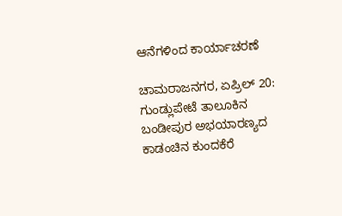ಆನೆಗಳಿಂದ ಕಾರ್ಯಾಚರಣೆ

ಚಾಮರಾಜನಗರ, ಏಪ್ರಿಲ್ 20: ಗುಂಡ್ಲುಪೇಟೆ ತಾಲೂಕಿನ ಬಂಡೀಪುರ ಅಭಯಾರಣ್ಯದ ಕಾಡಂಚಿನ ಕುಂದಕೆರೆ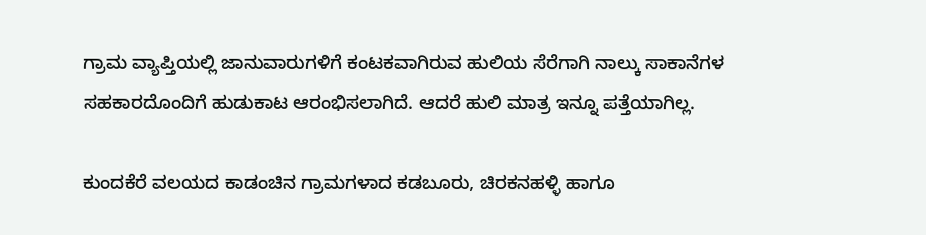ಗ್ರಾಮ ವ್ಯಾಪ್ತಿಯಲ್ಲಿ ಜಾನುವಾರುಗಳಿಗೆ ಕಂಟಕವಾಗಿರುವ ಹುಲಿಯ ಸೆರೆಗಾಗಿ ನಾಲ್ಕು ಸಾಕಾನೆಗಳ ಸಹಕಾರದೊಂದಿಗೆ ಹುಡುಕಾಟ ಆರಂಭಿಸಲಾಗಿದೆ. ಆದರೆ ಹುಲಿ ಮಾತ್ರ ಇನ್ನೂ ಪತ್ತೆಯಾಗಿಲ್ಲ.

ಕುಂದಕೆರೆ ವಲಯದ ಕಾಡಂಚಿನ ಗ್ರಾಮಗಳಾದ ಕಡಬೂರು, ಚಿರಕನಹಳ್ಳಿ ಹಾಗೂ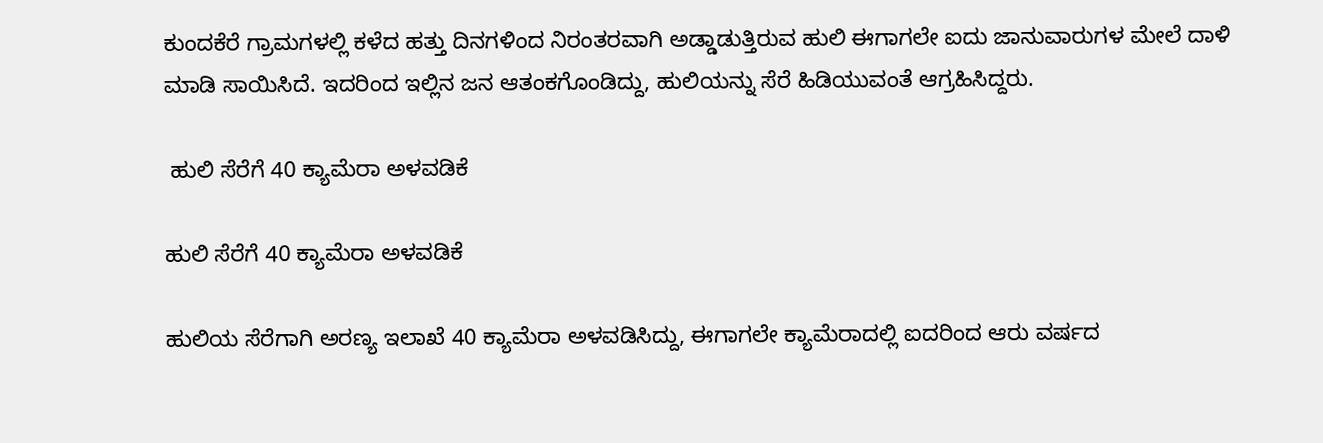ಕುಂದಕೆರೆ ಗ್ರಾಮಗಳಲ್ಲಿ ಕಳೆದ ಹತ್ತು ದಿನಗಳಿಂದ ನಿರಂತರವಾಗಿ ಅಡ್ಡಾಡುತ್ತಿರುವ ಹುಲಿ ಈಗಾಗಲೇ ಐದು ಜಾನುವಾರುಗಳ ಮೇಲೆ ದಾಳಿ ಮಾಡಿ ಸಾಯಿಸಿದೆ. ಇದರಿಂದ ಇಲ್ಲಿನ ಜನ ಆತಂಕಗೊಂಡಿದ್ದು, ಹುಲಿಯನ್ನು ಸೆರೆ ಹಿಡಿಯುವಂತೆ ಆಗ್ರಹಿಸಿದ್ದರು.

 ಹುಲಿ ಸೆರೆಗೆ 40 ಕ್ಯಾಮೆರಾ ಅಳವಡಿಕೆ

ಹುಲಿ ಸೆರೆಗೆ 40 ಕ್ಯಾಮೆರಾ ಅಳವಡಿಕೆ

ಹುಲಿಯ ಸೆರೆಗಾಗಿ ಅರಣ್ಯ ಇಲಾಖೆ 40 ಕ್ಯಾಮೆರಾ ಅಳವಡಿಸಿದ್ದು, ಈಗಾಗಲೇ ಕ್ಯಾಮೆರಾದಲ್ಲಿ ಐದರಿಂದ ಆರು ವರ್ಷದ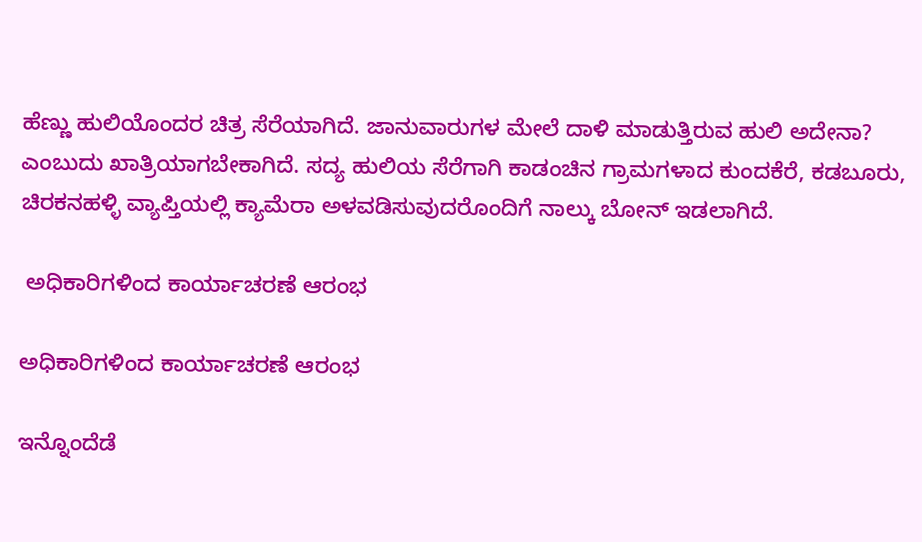ಹೆಣ್ಣು ಹುಲಿಯೊಂದರ ಚಿತ್ರ ಸೆರೆಯಾಗಿದೆ. ಜಾನುವಾರುಗಳ ಮೇಲೆ ದಾಳಿ ಮಾಡುತ್ತಿರುವ ಹುಲಿ ಅದೇನಾ? ಎಂಬುದು ಖಾತ್ರಿಯಾಗಬೇಕಾಗಿದೆ. ಸದ್ಯ ಹುಲಿಯ ಸೆರೆಗಾಗಿ ಕಾಡಂಚಿನ ಗ್ರಾಮಗಳಾದ ಕುಂದಕೆರೆ, ಕಡಬೂರು, ಚಿರಕನಹಳ್ಳಿ ವ್ಯಾಪ್ತಿಯಲ್ಲಿ ಕ್ಯಾಮೆರಾ ಅಳವಡಿಸುವುದರೊಂದಿಗೆ ನಾಲ್ಕು ಬೋನ್ ಇಡಲಾಗಿದೆ.

 ಅಧಿಕಾರಿಗಳಿಂದ ಕಾರ್ಯಾಚರಣೆ ಆರಂಭ

ಅಧಿಕಾರಿಗಳಿಂದ ಕಾರ್ಯಾಚರಣೆ ಆರಂಭ

ಇನ್ನೊಂದೆಡೆ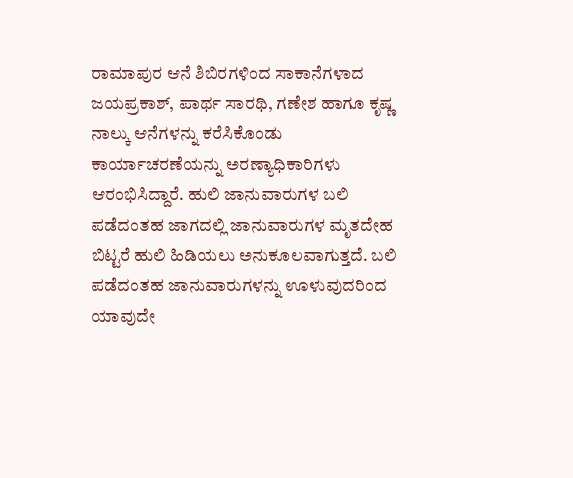ರಾಮಾಪುರ ಆನೆ ಶಿಬಿರಗಳಿಂದ ಸಾಕಾನೆಗಳಾದ ಜಯಪ್ರಕಾಶ್, ಪಾರ್ಥ ಸಾರಥಿ, ಗಣೇಶ ಹಾಗೂ ಕೃಷ್ಣ ನಾಲ್ಕು ಆನೆಗಳನ್ನು ಕರೆಸಿಕೊಂಡು ಕಾರ್ಯಾಚರಣೆಯನ್ನು ಅರಣ್ಯಾಧಿಕಾರಿಗಳು ಆರಂಭಿಸಿದ್ದಾರೆ. ಹುಲಿ ಜಾನುವಾರುಗಳ ಬಲಿ ಪಡೆದಂತಹ ಜಾಗದಲ್ಲಿ ಜಾನುವಾರುಗಳ ಮೃತದೇಹ ಬಿಟ್ಟರೆ ಹುಲಿ ಹಿಡಿಯಲು ಅನುಕೂಲವಾಗುತ್ತದೆ. ಬಲಿ ಪಡೆದಂತಹ ಜಾನುವಾರುಗಳನ್ನು ಊಳುವುದರಿಂದ ಯಾವುದೇ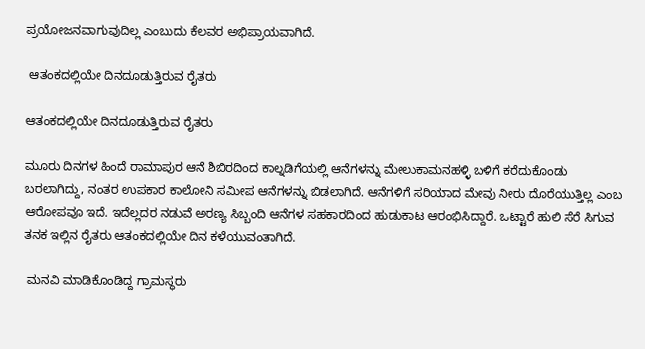ಪ್ರಯೋಜನವಾಗುವುದಿಲ್ಲ ಎಂಬುದು ಕೆಲವರ ಅಭಿಪ್ರಾಯವಾಗಿದೆ.

 ಆತಂಕದಲ್ಲಿಯೇ ದಿನದೂಡುತ್ತಿರುವ ರೈತರು

ಆತಂಕದಲ್ಲಿಯೇ ದಿನದೂಡುತ್ತಿರುವ ರೈತರು

ಮೂರು ದಿನಗಳ ಹಿಂದೆ ರಾಮಾಪುರ ಆನೆ ಶಿಬಿರದಿಂದ ಕಾಲ್ನಡಿಗೆಯಲ್ಲಿ ಆನೆಗಳನ್ನು ಮೇಲುಕಾಮನಹಳ್ಳಿ ಬಳಿಗೆ ಕರೆದುಕೊಂಡು ಬರಲಾಗಿದ್ದು, ನಂತರ ಉಪಕಾರ ಕಾಲೋನಿ ಸಮೀಪ ಆನೆಗಳನ್ನು ಬಿಡಲಾಗಿದೆ. ಆನೆಗಳಿಗೆ ಸರಿಯಾದ ಮೇವು ನೀರು ದೊರೆಯುತ್ತಿಲ್ಲ ಎಂಬ ಆರೋಪವೂ ಇದೆ. ಇದೆಲ್ಲದರ ನಡುವೆ ಅರಣ್ಯ ಸಿಬ್ಬಂದಿ ಆನೆಗಳ ಸಹಕಾರದಿಂದ ಹುಡುಕಾಟ ಆರಂಭಿಸಿದ್ದಾರೆ. ಒಟ್ಟಾರೆ ಹುಲಿ ಸೆರೆ ಸಿಗುವ ತನಕ ಇಲ್ಲಿನ ರೈತರು ಆತಂಕದಲ್ಲಿಯೇ ದಿನ ಕಳೆಯುವಂತಾಗಿದೆ.

 ಮನವಿ ಮಾಡಿಕೊಂಡಿದ್ದ ಗ್ರಾಮಸ್ಥರು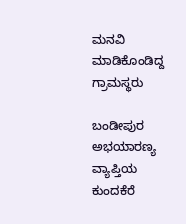ಮನವಿ ಮಾಡಿಕೊಂಡಿದ್ದ ಗ್ರಾಮಸ್ಥರು

ಬಂಡೀಪುರ ಅಭಯಾರಣ್ಯ ವ್ಯಾಪ್ತಿಯ ಕುಂದಕೆರೆ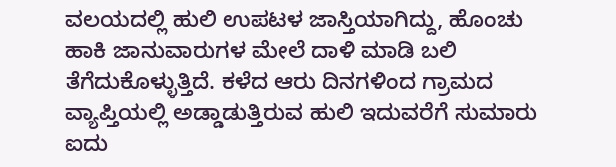ವಲಯದಲ್ಲಿ ಹುಲಿ ಉಪಟಳ ಜಾಸ್ತಿಯಾಗಿದ್ದು, ಹೊಂಚು ಹಾಕಿ ಜಾನುವಾರುಗಳ ಮೇಲೆ ದಾಳಿ ಮಾಡಿ ಬಲಿ ತೆಗೆದುಕೊಳ್ಳುತ್ತಿದೆ. ಕಳೆದ ಆರು ದಿನಗಳಿಂದ ಗ್ರಾಮದ ವ್ಯಾಪ್ತಿಯಲ್ಲಿ ಅಡ್ಡಾಡುತ್ತಿರುವ ಹುಲಿ ಇದುವರೆಗೆ ಸುಮಾರು ಐದು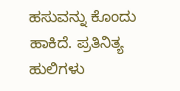ಹಸುವನ್ನು ಕೊಂದು ಹಾಕಿದೆ. ಪ್ರತಿನಿತ್ಯ ಹುಲಿಗಳು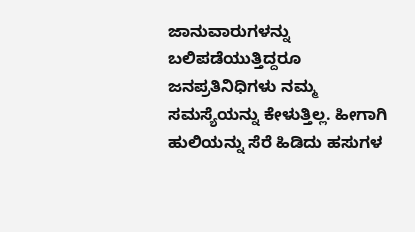ಜಾನುವಾರುಗಳನ್ನು ಬಲಿಪಡೆಯುತ್ತಿದ್ದರೂ ಜನಪ್ರತಿನಿಧಿಗಳು ನಮ್ಮ ಸಮಸ್ಯೆಯನ್ನು ಕೇಳುತ್ತಿಲ್ಲ. ಹೀಗಾಗಿ ಹುಲಿಯನ್ನು ಸೆರೆ ಹಿಡಿದು ಹಸುಗಳ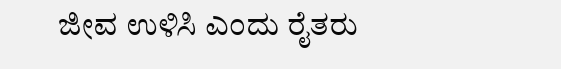ಜೀವ ಉಳಿಸಿ ಎಂದು ರೈತರು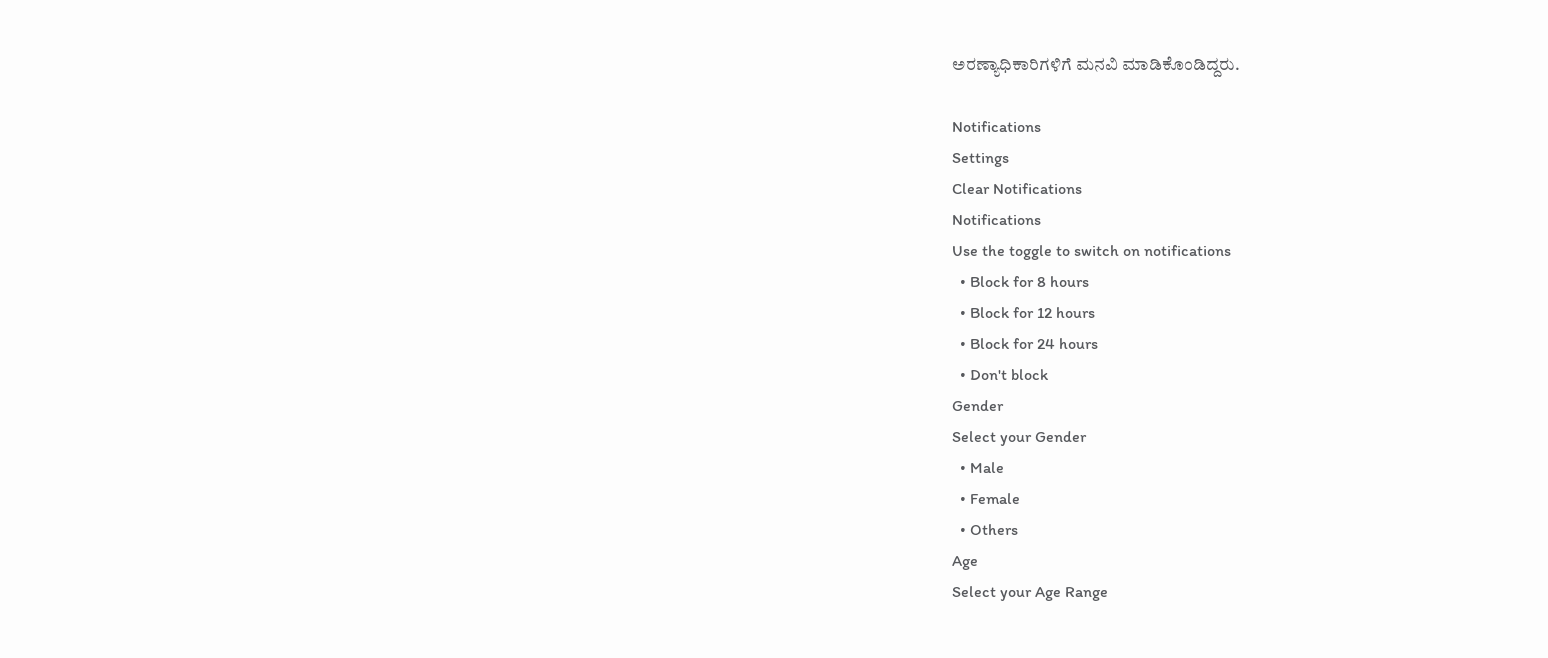ಅರಣ್ಯಾಧಿಕಾರಿಗಳಿಗೆ ಮನವಿ ಮಾಡಿಕೊಂಡಿದ್ದರು.

Notifications
Settings
Clear Notifications
Notifications
Use the toggle to switch on notifications
  • Block for 8 hours
  • Block for 12 hours
  • Block for 24 hours
  • Don't block
Gender
Select your Gender
  • Male
  • Female
  • Others
Age
Select your Age Range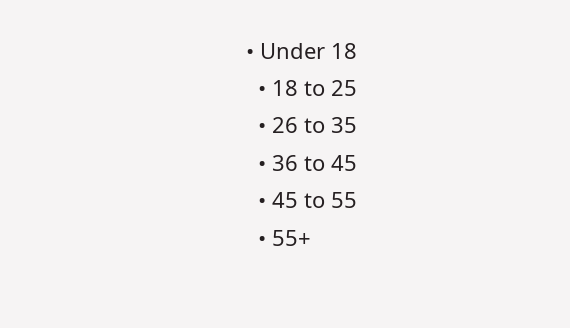• Under 18
  • 18 to 25
  • 26 to 35
  • 36 to 45
  • 45 to 55
  • 55+